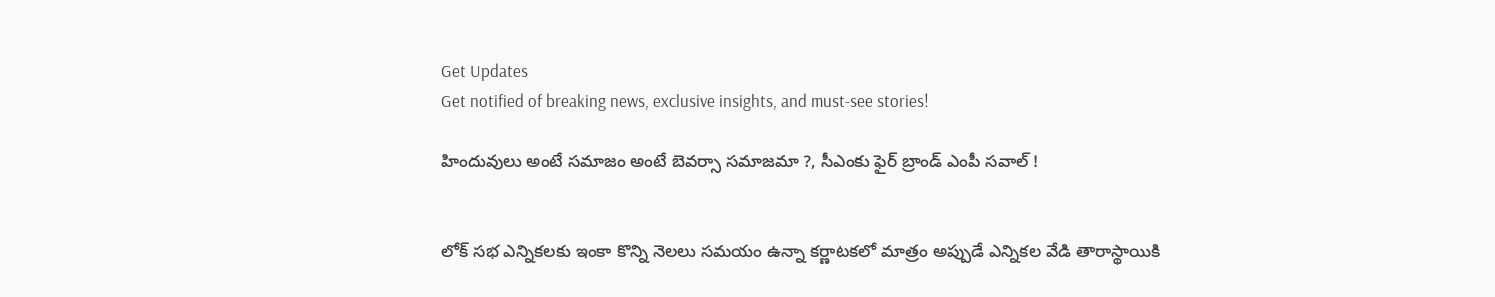Get Updates
Get notified of breaking news, exclusive insights, and must-see stories!

హిందువులు అంటే సమాజం అంటే బెవర్సా సమాజమా ?, సీఎంకు ఫైర్ బ్రాండ్ ఎంపీ సవాల్ !


లోక్ సభ ఎన్నికలకు ఇంకా కొన్ని నెలలు సమయం ఉన్నా కర్ణాటకలో మాత్రం అప్పుడే ఎన్నికల వేడి తారాస్థాయికి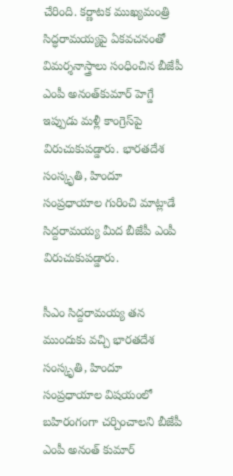చేరింది. కర్ణాటక ముఖ్యమంత్రి సిద్ధరామయ్యపై ఏకవచనంతో విమర్శనాస్త్రాలు సంధించిన బీజేపీ ఎంపీ అనంత్‌కుమార్ హెగ్డే ఇప్పుడు మళ్లీ కాంగ్రెస్‌పై విరుచుకుపడ్డారు. భారతదేశ సంస్కృతి, హిందూ సంప్రధాయాల గురించి మాట్లాడే సిద్దరామయ్య మీద బీజేపీ ఎంపీ విరుచుకుపడ్డారు.

సీఎం సిద్దరామయ్య తన ముందుకు వచ్చి భారతదేశ సంస్కృతి, హిందూ సంప్రధాయాల విషయంలో బహిరంగంగా చర్చించాలని బీజేపీ ఎంపీ అనంత్ కుమార్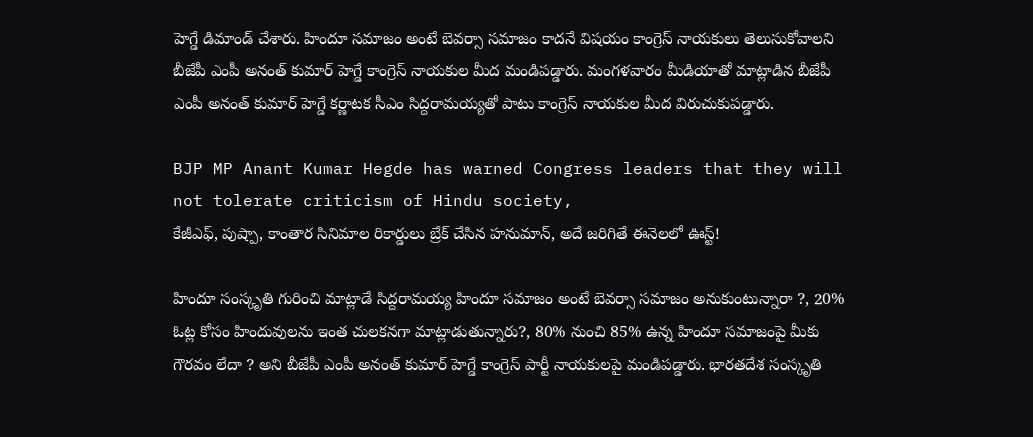హెగ్డే డిమాండ్ చేశారు. హిందూ సమాజం అంటే బెవర్సా సమాజం కాదనే విషయం కాంగ్రెస్ నాయకులు తెలుసుకోవాలని బీజేపీ ఎంపీ అనంత్ కుమార్ హెగ్డే కాంగ్రెస్ నాయకుల మీద మండిపడ్డారు. మంగళవారం మీడియాతో మాట్లాడిన బీజేపీ ఎంపీ అనంత్ కుమార్ హెగ్డే కర్ణాటక సీఎం సిద్దరామయ్యతో పాటు కాంగ్రెస్ నాయకుల మీద విరుచుకుపడ్డారు.

BJP MP Anant Kumar Hegde has warned Congress leaders that they will not tolerate criticism of Hindu society,
కేజీఎఫ్, పుష్పా, కాంతార సినిమాల రికార్డులు బ్రేక్ చేసిన హనుమాన్, అదే జరిగితే ఈనెలలో ఊస్ట్!

హిందూ సంస్కృతి గురించి మాట్లాడే సిద్దరామయ్య హిందూ సమాజం అంటే బెవర్సా సమాజం అనుకుంటున్నారా ?, 20% ఓట్ల కోసం హిందువులను ఇంత చులకనగా మాట్లాడుతున్నారు?, 80% నుంచి 85% ఉన్న హిందూ సమాజంపై మీకు గౌరవం లేదా ? అని బీజేపీ ఎంపీ అనంత్ కుమార్ హెగ్డే కాంగ్రెస్‌ పార్టీ నాయకులపై మండిపడ్డారు. భారతదేశ సంస్కృతి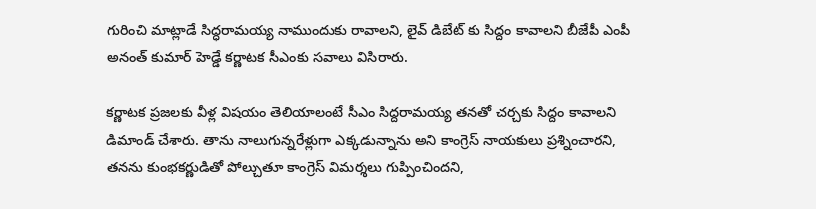గురించి మాట్లాడే సిద్ధరామయ్య నాముందుకు రావాలని, లైవ్ డిబేట్ కు సిద్దం కావాలని బీజేపీ ఎంపీ అనంత్ కుమార్ హెడ్డే కర్ణాటక సీఎంకు సవాలు విసిరారు.

కర్ణాటక ప్రజలకు వీళ్ల విషయం తెలియాలంటే సీఎం సిద్దరామయ్య తనతో చర్చకు సిద్దం కావాలని డిమాండ్ చేశారు. తాను నాలుగున్నరేళ్లుగా ఎక్కడున్నాను అని కాంగ్రెస్ నాయకులు ప్రశ్నించారని, తనను కుంభకర్ణుడితో పోల్చుతూ కాంగ్రెస్ విమర్శలు గుప్పించిందని,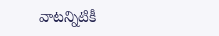వాటన్నిటికీ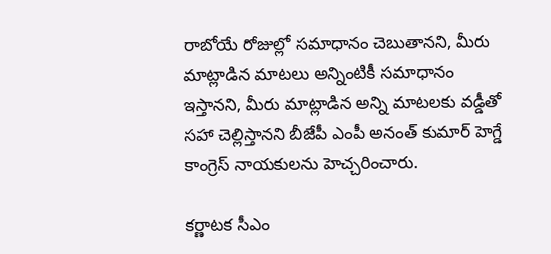రాబోయే రోజుల్లో సమాధానం చెబుతానని, మీరు మాట్లాడిన మాటలు అన్నింటికీ సమాధానం ఇస్తానని, మీరు మాట్లాడిన అన్ని మాటలకు వడ్డీతో సహా చెల్లిస్తానని బీజేపీ ఎంపీ అనంత్ కుమార్ హెగ్డే కాంగ్రెస్ నాయకులను హెచ్చరించారు.

కర్ణాటక సీఎం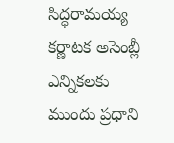సిద్ధరామయ్య కర్ణాటక అసెంబ్లీ ఎన్నికలకు ముందు ప్రధాని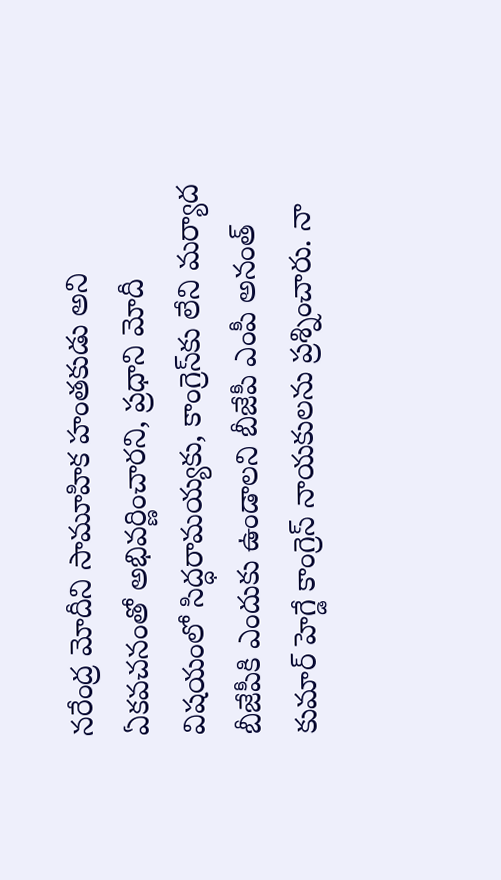నరేంద్ర మోదీని సామూహిక హంతకుడు అని ఏకవచనంతో అభివర్ణించారని, ప్రధాని మోదీ విషయంలో సిద్ధరామయ్యకు, కాంగ్రెస్‌కు లేని మర్యాద బీజేపీకి ఎందుకు ఉండాలని బీజేపీ ఎంపీ అనంత్ కుమార్ హెగ్డే కాంగ్రెస్ నాయకులను ప్రశ్నించారు. నా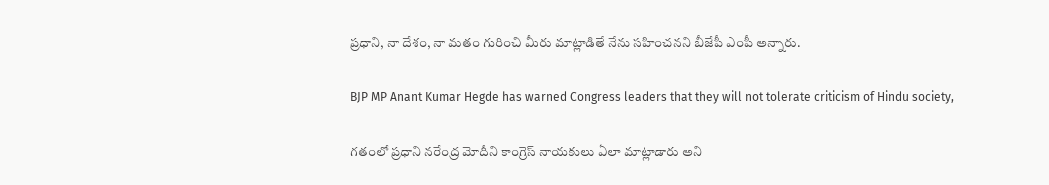ప్రధాని, నా దేశం, నా మతం గురించి మీరు మాట్లాడితే నేను సహించనని బీజేపీ ఎంపీ అన్నారు.

BJP MP Anant Kumar Hegde has warned Congress leaders that they will not tolerate criticism of Hindu society,

గతంలో ప్రధాని నరేంద్ర మోదీని కాంగ్రెస్ నాయకులు ఏలా మాట్లాడారు అని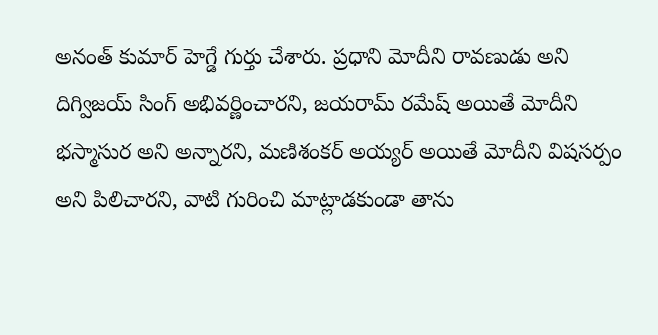అనంత్ కుమార్ హెగ్డే గుర్తు చేశారు. ప్రధాని మోదీని రావణుడు అని దిగ్విజయ్ సింగ్ అభివర్ణించారని, జయరామ్ రమేష్ అయితే మోదీని భస్మాసుర అని అన్నారని, మణిశంకర్ అయ్యర్ అయితే మోదీని విషసర్పం అని పిలిచారని, వాటి గురించి మాట్లాడకుండా తాను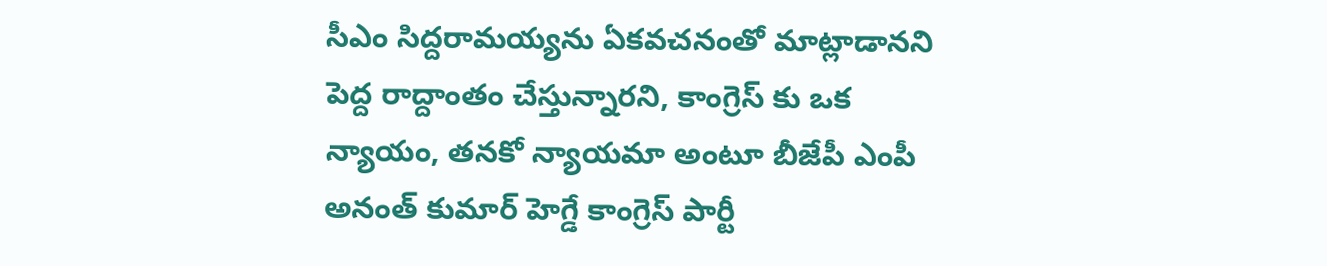సీఎం సిద్దరామయ్యను ఏకవచనంతో మాట్లాడానని పెద్ద రాద్దాంతం చేస్తున్నారని, కాంగ్రెస్ కు ఒక న్యాయం, తనకో న్యాయమా అంటూ బీజేపీ ఎంపీ అనంత్ కుమార్ హెగ్డే కాంగ్రెస్ పార్టీ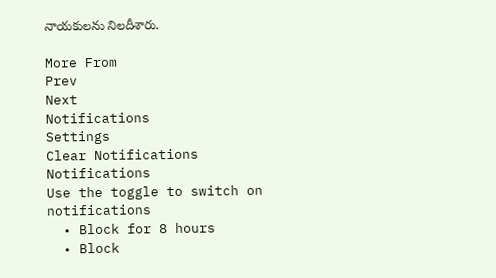నాయకులను నిలదీశారు.

More From
Prev
Next
Notifications
Settings
Clear Notifications
Notifications
Use the toggle to switch on notifications
  • Block for 8 hours
  • Block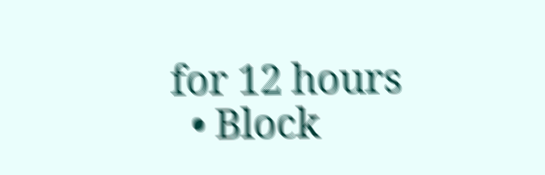for 12 hours
  • Block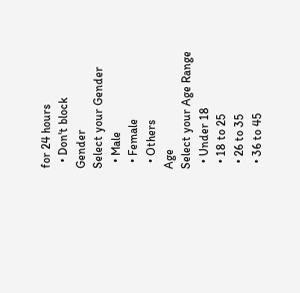for 24 hours
  • Don't block
Gender
Select your Gender
  • Male
  • Female
  • Others
Age
Select your Age Range
  • Under 18
  • 18 to 25
  • 26 to 35
  • 36 to 45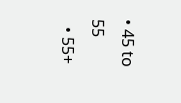• 45 to 55
  • 55+